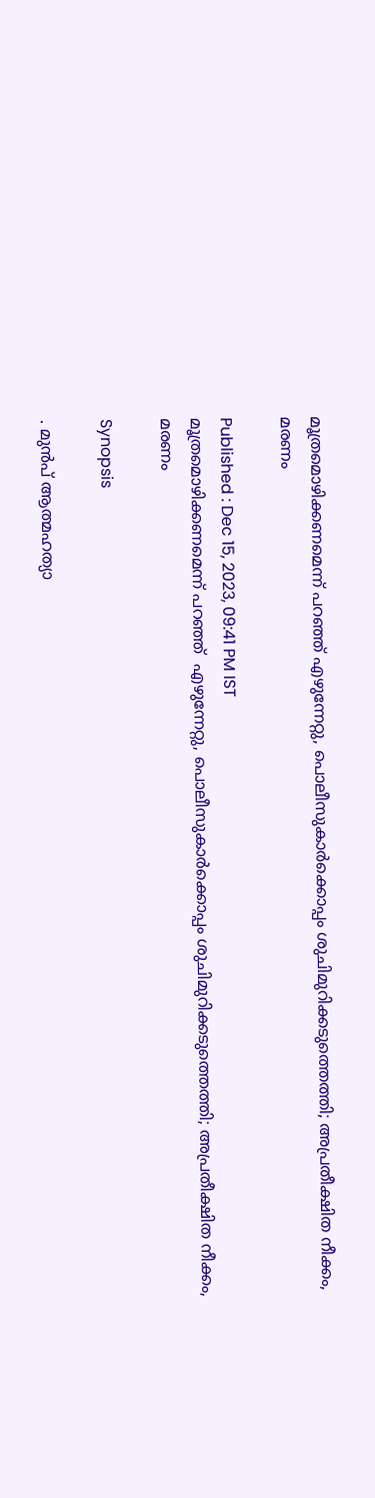മൂത്രമൊഴിക്കണമെന്ന് പറഞ്ഞ് എഴുന്നേറ്റു, പൊലീസുകാര്‍ക്കൊപ്പം ശുചിമുറിക്കടുത്തെത്തി; അപ്രതീക്ഷിത നീക്കം, മരണം

Published : Dec 15, 2023, 09:41 PM IST
മൂത്രമൊഴിക്കണമെന്ന് പറഞ്ഞ്  എഴുന്നേറ്റു, പൊലീസുകാര്‍ക്കൊപ്പം ശുചിമുറിക്കടുത്തെത്തി; അപ്രതീക്ഷിത നീക്കം, മരണം

Synopsis

. മുൻപ് ആത്മഹത്യാ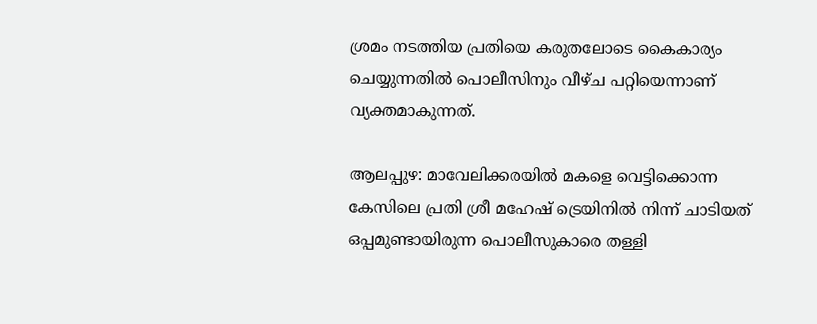ശ്രമം നടത്തിയ പ്രതിയെ കരുതലോടെ കൈകാര്യം ചെയ്യുന്നതിൽ പൊലീസിനും വീഴ്ച പറ്റിയെന്നാണ് വ്യക്തമാകുന്നത്.

ആലപ്പുഴ: മാവേലിക്കരയിൽ മകളെ വെട്ടിക്കൊന്ന കേസിലെ പ്രതി ശ്രീ മഹേഷ് ട്രെയിനിൽ നിന്ന് ചാടിയത് ഒപ്പമുണ്ടായിരുന്ന പൊലീസുകാരെ തള്ളി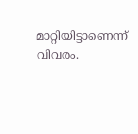മാറ്റിയിട്ടാണെന്ന് വിവരം.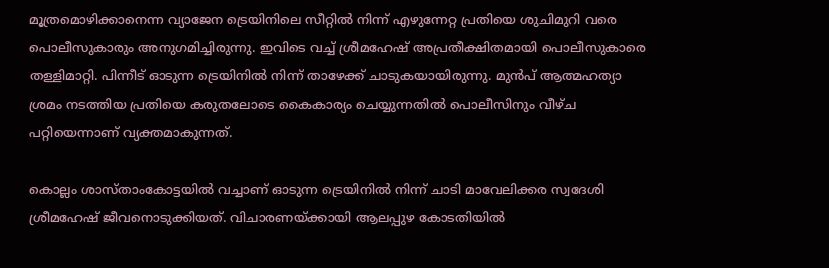മൂത്രമൊഴിക്കാനെന്ന വ്യാജേന ട്രെയിനിലെ സീറ്റിൽ നിന്ന് എഴുന്നേറ്റ പ്രതിയെ ശുചിമുറി വരെ പൊലീസുകാരും അനുഗമിച്ചിരുന്നു. ഇവിടെ വച്ച് ശ്രീമഹേഷ് അപ്രതീക്ഷിതമായി പൊലീസുകാരെ തള്ളിമാറ്റി. പിന്നീട് ഓടുന്ന ട്രെയിനിൽ നിന്ന് താഴേക്ക് ചാടുകയായിരുന്നു. മുൻപ് ആത്മഹത്യാ ശ്രമം നടത്തിയ പ്രതിയെ കരുതലോടെ കൈകാര്യം ചെയ്യുന്നതിൽ പൊലീസിനും വീഴ്ച പറ്റിയെന്നാണ് വ്യക്തമാകുന്നത്.

കൊല്ലം ശാസ്താംകോട്ടയിൽ വച്ചാണ് ഓടുന്ന ട്രെയിനിൽ നിന്ന് ചാടി മാവേലിക്കര സ്വദേശി ശ്രീമഹേഷ് ജീവനൊടുക്കിയത്. വിചാരണയ്ക്കായി ആലപ്പുഴ കോടതിയിൽ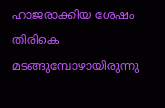ഹാജരാക്കിയ ശേഷം തിരികെ മടങ്ങുമ്പോഴായിരുന്നു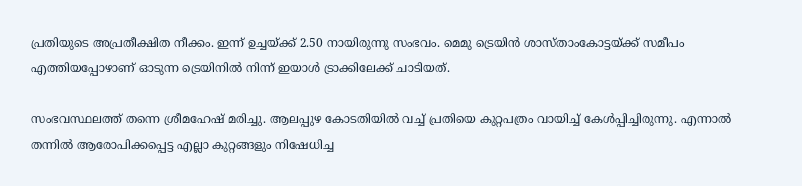പ്രതിയുടെ അപ്രതീക്ഷിത നീക്കം. ഇന്ന് ഉച്ചയ്ക്ക് 2.50 നായിരുന്നു സംഭവം. മെമു ട്രെയിൻ ശാസ്താംകോട്ടയ്ക്ക് സമീപം എത്തിയപ്പോഴാണ് ഓടുന്ന ട്രെയിനിൽ നിന്ന് ഇയാൾ ട്രാക്കിലേക്ക് ചാടിയത്.

സംഭവസ്ഥലത്ത് തന്നെ ശ്രീമഹേഷ് മരിച്ചു. ആലപ്പുഴ കോടതിയിൽ വച്ച് പ്രതിയെ കുറ്റപത്രം വായിച്ച് കേൾപ്പിച്ചിരുന്നു. എന്നാൽ തന്നിൽ ആരോപിക്കപ്പെട്ട എല്ലാ കുറ്റങ്ങളും നിഷേധിച്ച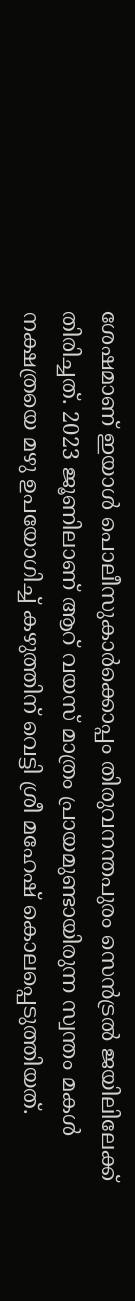ശേഷമാണ് ഇയാൾ പൊലീസുകാര്‍ക്കൊപ്പം തിരുവനന്തപുരം സെൻട്രൽ ജയിലിലേക്ക് തിരിച്ചത്. 2023 ജൂണിലാണ് ആറ് വയസ് മാത്രം പ്രായമുണ്ടായിരുന്ന സ്വന്തം മകൾ നക്ഷത്രയെ മഴു ഉപയോഗിച്ച് കഴുത്തിന് വെട്ടി ശ്രീ മഹേഷ് കൊലപ്പെടുത്തിയത്.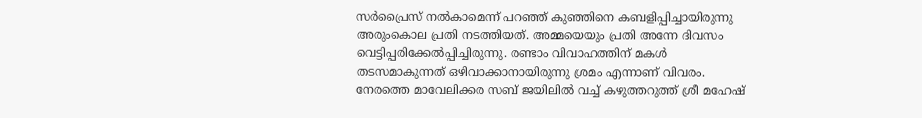സർപ്രൈസ് നൽകാമെന്ന് പറഞ്ഞ് കുഞ്ഞിനെ കബളിപ്പിച്ചായിരുന്നു അരുംകൊല പ്രതി നടത്തിയത്. അമ്മയെയും പ്രതി അന്നേ ദിവസം വെട്ടിപ്പരിക്കേൽപ്പിച്ചിരുന്നു. രണ്ടാം വിവാഹത്തിന് മകൾ തടസമാകുന്നത് ഒഴിവാക്കാനായിരുന്നു ശ്രമം എന്നാണ് വിവരം. നേരത്തെ മാവേലിക്കര സബ് ജയിലിൽ വച്ച് കഴുത്തറുത്ത് ശ്രീ മഹേഷ്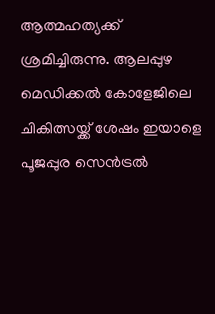ആത്മഹത്യക്ക് ശ്രമിച്ചിരുന്നു. ആലപ്പുഴ മെഡിക്കൽ കോളേജിലെ ചികിത്സയ്ക്ക് ശേഷം ഇയാളെ പൂജപ്പുര സെൻട്രൽ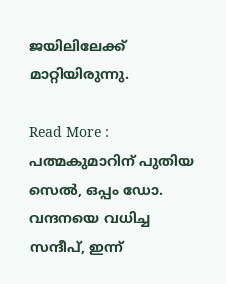ജയിലിലേക്ക് മാറ്റിയിരുന്നു.

Read More :  പത്മകുമാറിന് പുതിയ സെൽ, ഒപ്പം ഡോ. വന്ദനയെ വധിച്ച സന്ദീപ്, ഇന്ന്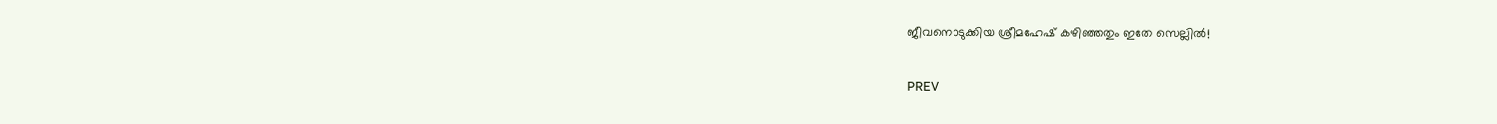ജീവനൊടുക്കിയ ശ്രീമഹേഷ് കഴിഞ്ഞതും ഇതേ സെല്ലിൽ!

PREV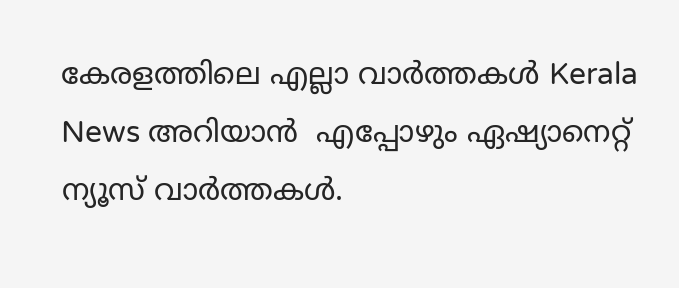കേരളത്തിലെ എല്ലാ വാർത്തകൾ Kerala News അറിയാൻ  എപ്പോഴും ഏഷ്യാനെറ്റ് ന്യൂസ് വാർത്തകൾ.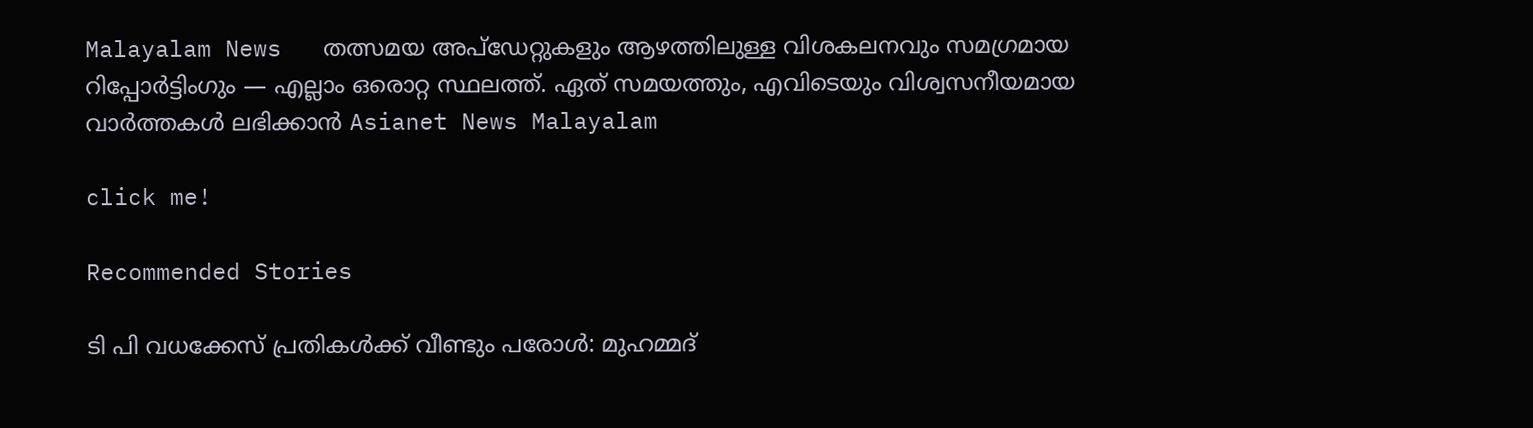Malayalam News   തത്സമയ അപ്‌ഡേറ്റുകളും ആഴത്തിലുള്ള വിശകലനവും സമഗ്രമായ റിപ്പോർട്ടിംഗും — എല്ലാം ഒരൊറ്റ സ്ഥലത്ത്. ഏത് സമയത്തും, എവിടെയും വിശ്വസനീയമായ വാർത്തകൾ ലഭിക്കാൻ Asianet News Malayalam

click me!

Recommended Stories

ടി പി വധക്കേസ് പ്രതികൾക്ക് വീണ്ടും പരോൾ: മുഹമ്മദ്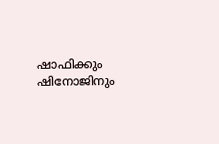ഷാഫിക്കും ഷിനോജിനും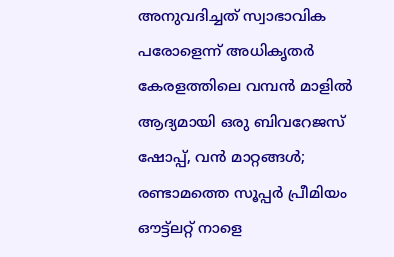അനുവദിച്ചത് സ്വാഭാവിക പരോളെന്ന് അധികൃതർ
കേരളത്തിലെ വമ്പൻ മാളിൽ ആദ്യമായി ഒരു ബിവറേജസ് ഷോപ്പ്, വൻ മാറ്റങ്ങൾ; രണ്ടാമത്തെ സൂപ്പർ പ്രീമിയം ഔട്ട്ലറ്റ് നാളെ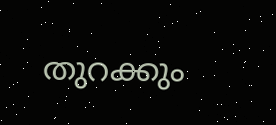തുറക്കും